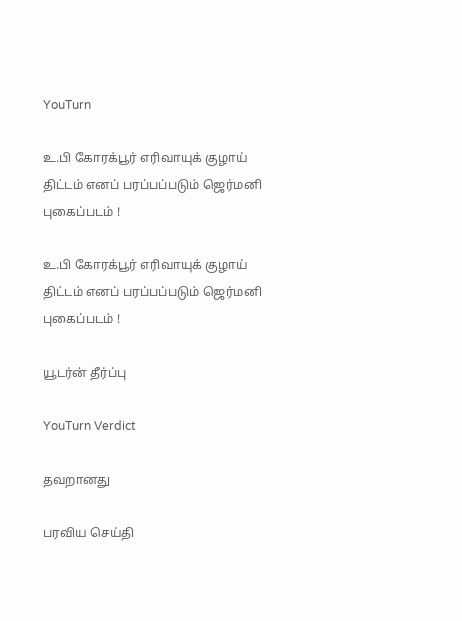YouTurn

உ.பி கோரக்பூர் எரிவாயுக் குழாய் திட்டம் எனப் பரப்பப்படும் ஜெர்மனி புகைப்படம் !

உ.பி கோரக்பூர் எரிவாயுக் குழாய் திட்டம் எனப் பரப்பப்படும் ஜெர்மனி புகைப்படம் !

யூடர்ன் தீர்ப்பு

YouTurn Verdict

தவறானது

பரவிய செய்தி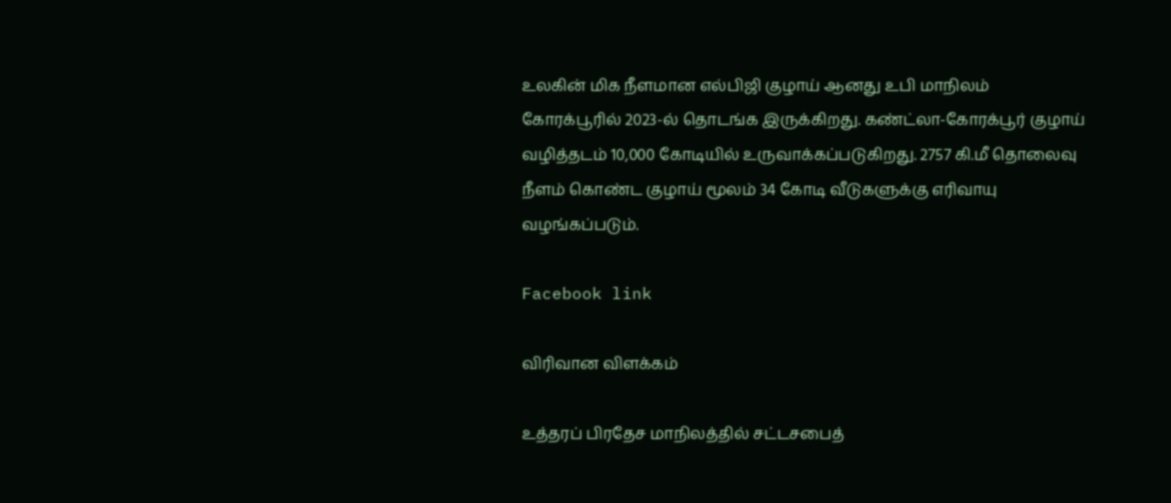உலகின் மிக நீளமான எல்பிஜி குழாய் ஆனது உபி மாநிலம் கோரக்பூரில் 2023-ல் தொடங்க இருக்கிறது. கண்ட்லா-கோரக்பூர் குழாய் வழித்தடம் 10,000 கோடியில் உருவாக்கப்படுகிறது. 2757 கி.மீ தொலைவு நீளம் கொண்ட குழாய் மூலம் 34 கோடி வீடுகளுக்கு எரிவாயு வழங்கப்படும்.

Facebook link

விரிவான விளக்கம்

உத்தரப் பிரதேச மாநிலத்தில் சட்டசபைத்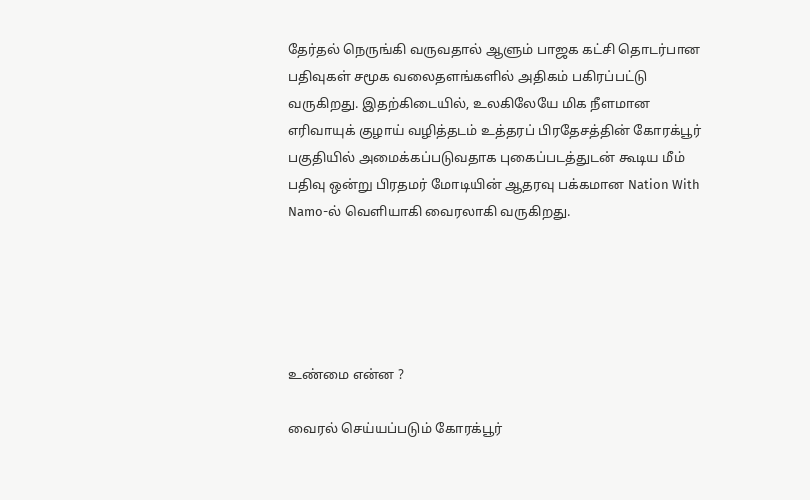தேர்தல் நெருங்கி வருவதால் ஆளும் பாஜக கட்சி தொடர்பான பதிவுகள் சமூக வலைதளங்களில் அதிகம் பகிரப்பட்டு வருகிறது. இதற்கிடையில், உலகிலேயே மிக நீளமான எரிவாயுக் குழாய் வழித்தடம் உத்தரப் பிரதேசத்தின் கோரக்பூர் பகுதியில் அமைக்கப்படுவதாக புகைப்படத்துடன் கூடிய மீம் பதிவு ஒன்று பிரதமர் மோடியின் ஆதரவு பக்கமான Nation With Namo-ல் வெளியாகி வைரலாகி வருகிறது.





உண்மை என்ன ?

வைரல் செய்யப்படும் கோரக்பூர்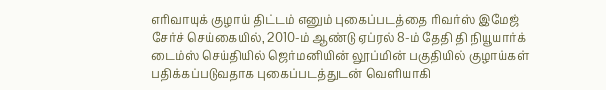எரிவாயுக் குழாய் திட்டம் எனும் புகைப்படத்தை ரிவர்ஸ் இமேஜ் சேர்ச் செய்கையில், 2010-ம் ஆண்டு ஏப்ரல் 8-ம் தேதி தி நியூயார்க் டைம்ஸ் செய்தியில் ஜெர்மனியின் லூப்மின் பகுதியில் குழாய்கள் பதிக்கப்படுவதாக புகைப்படத்துடன் வெளியாகி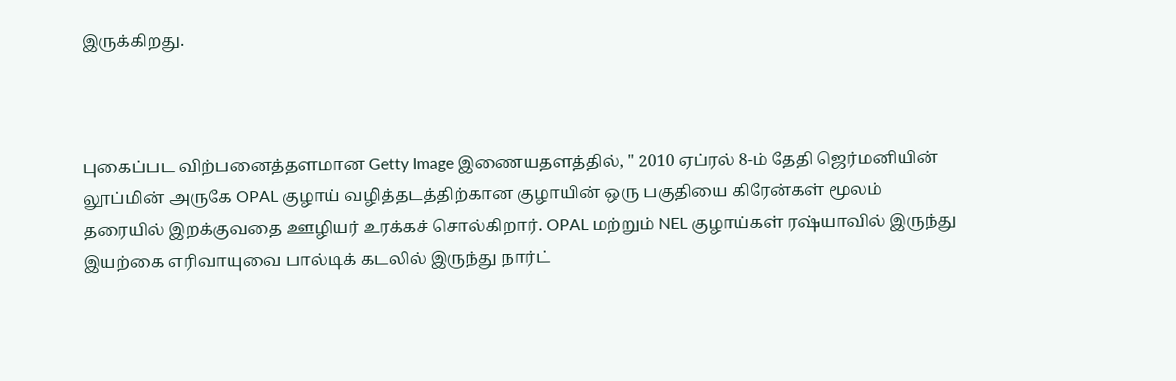இருக்கிறது.



புகைப்பட விற்பனைத்தளமான Getty Image இணையதளத்தில், " 2010 ஏப்ரல் 8-ம் தேதி ஜெர்மனியின் லூப்மின் அருகே OPAL குழாய் வழித்தடத்திற்கான குழாயின் ஒரு பகுதியை கிரேன்கள் மூலம் தரையில் இறக்குவதை ஊழியர் உரக்கச் சொல்கிறார். OPAL மற்றும் NEL குழாய்கள் ரஷ்யாவில் இருந்து இயற்கை எரிவாயுவை பால்டிக் கடலில் இருந்து நார்ட்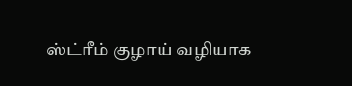ஸ்ட்ரீம் குழாய் வழியாக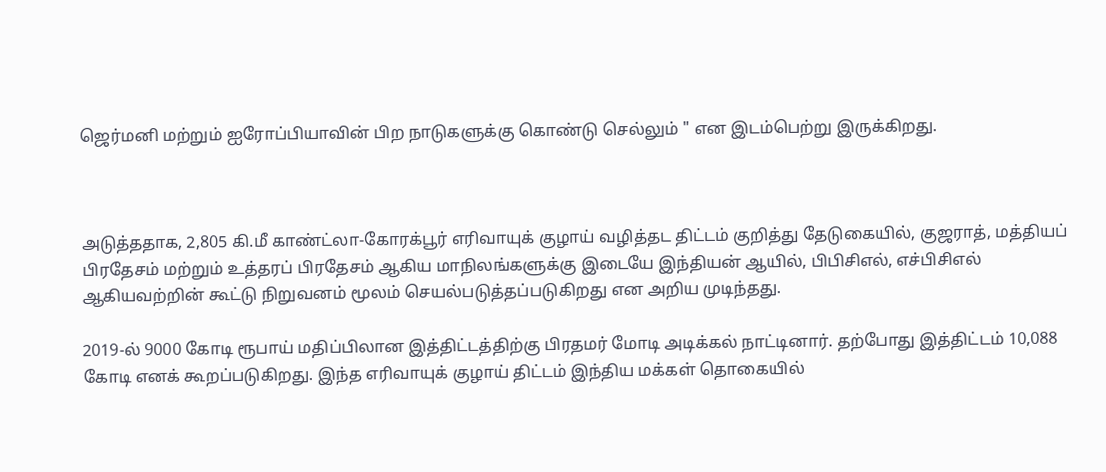ஜெர்மனி மற்றும் ஐரோப்பியாவின் பிற நாடுகளுக்கு கொண்டு செல்லும் " என இடம்பெற்று இருக்கிறது.



அடுத்ததாக, 2,805 கி.மீ காண்ட்லா-கோரக்பூர் எரிவாயுக் குழாய் வழித்தட திட்டம் குறித்து தேடுகையில், குஜராத், மத்தியப் பிரதேசம் மற்றும் உத்தரப் பிரதேசம் ஆகிய மாநிலங்களுக்கு இடையே இந்தியன் ஆயில், பிபிசிஎல், எச்பிசிஎல் ஆகியவற்றின் கூட்டு நிறுவனம் மூலம் செயல்படுத்தப்படுகிறது என அறிய முடிந்தது.

2019-ல் 9000 கோடி ரூபாய் மதிப்பிலான இத்திட்டத்திற்கு பிரதமர் மோடி அடிக்கல் நாட்டினார். தற்போது இத்திட்டம் 10,088 கோடி எனக் கூறப்படுகிறது. இந்த எரிவாயுக் குழாய் திட்டம் இந்திய மக்கள் தொகையில்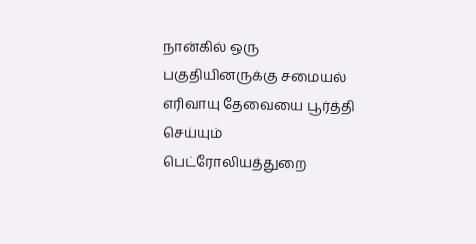நான்கில் ஒரு பகுதியினருக்கு சமையல் எரிவாயு தேவையை பூர்த்தி செய்யும் பெட்ரோலியத்துறை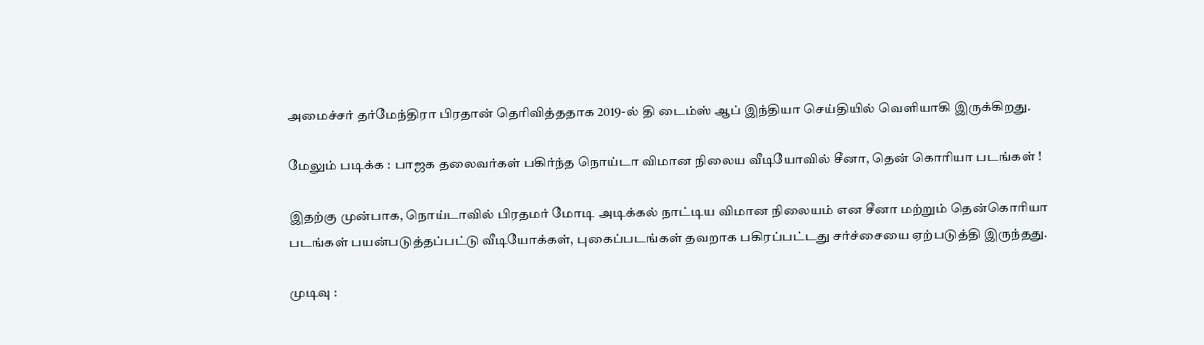அமைச்சர் தர்மேந்திரா பிரதான் தெரிவித்ததாக 2019-ல் தி டைம்ஸ் ஆப் இந்தியா செய்தியில் வெளியாகி இருக்கிறது.

மேலும் படிக்க : பாஜக தலைவர்கள் பகிர்ந்த நொய்டா விமான நிலைய வீடியோவில் சீனா, தென் கொரியா படங்கள் !

இதற்கு முன்பாக, நொய்டாவில் பிரதமர் மோடி அடிக்கல் நாட்டிய விமான நிலையம் என சீனா மற்றும் தென்கொரியா படங்கள் பயன்படுத்தப்பட்டு வீடியோக்கள், புகைப்படங்கள் தவறாக பகிரப்பட்டது சர்ச்சையை ஏற்படுத்தி இருந்தது.

முடிவு :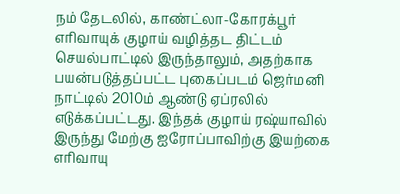நம் தேடலில், காண்ட்லா-கோரக்பூர் எரிவாயுக் குழாய் வழித்தட திட்டம் செயல்பாட்டில் இருந்தாலும், அதற்காக பயன்படுத்தப்பட்ட புகைப்படம் ஜெர்மனி நாட்டில் 2010ம் ஆண்டு ஏப்ரலில் எடுக்கப்பட்டது. இந்தக் குழாய் ரஷ்யாவில் இருந்து மேற்கு ஐரோப்பாவிற்கு இயற்கை எரிவாயு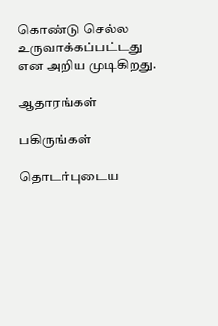கொண்டு செல்ல உருவாக்கப்பட்டது என அறிய முடிகிறது.

ஆதாரங்கள்

பகிருங்கள்

தொடர்புடைய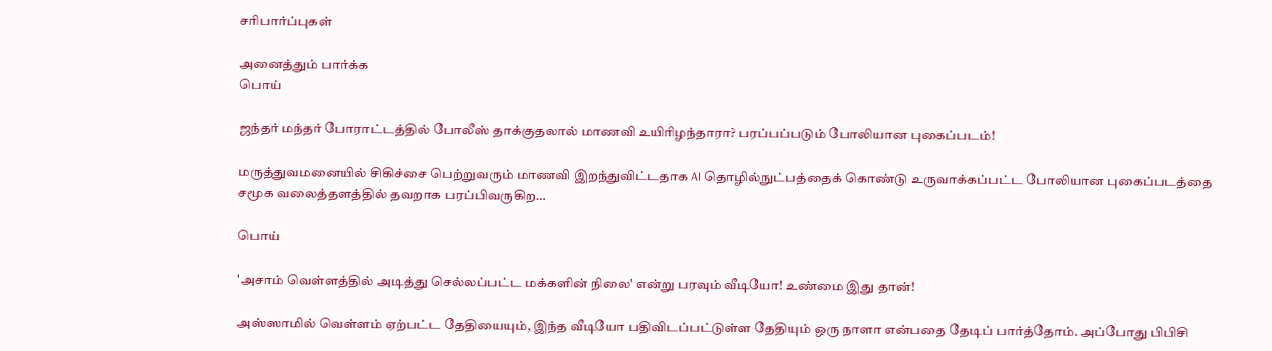சரிபார்ப்புகள்

அனைத்தும் பார்க்க
பொய்

ஜந்தர் மந்தர் போராட்டத்தில் போலீஸ் தாக்குதலால் மாணவி உயிரிழந்தாரா? பரப்பப்படும் போலியான புகைப்படம்!

மருத்துவமனையில் சிகிச்சை பெற்றுவரும் மாணவி இறந்துவிட்டதாக AI தொழில்நுட்பத்தைக் கொண்டு உருவாக்கப்பட்ட போலியான புகைப்படத்தை சமூக வலைத்தளத்தில் தவறாக பரப்பிவருகிற…

பொய்

'அசாம் வெள்ளத்தில் அடித்து செல்லப்பட்ட மக்களின் நிலை' என்று பரவும் வீடியோ! உண்மை இது தான்!

அஸ்ஸாமில் வெள்ளம் ஏற்பட்ட தேதியையும், இந்த வீடியோ பதிவிடப்பட்டுள்ள தேதியும் ஒரு நாளா என்பதை தேடிப் பார்த்தோம். அப்போது பிபிசி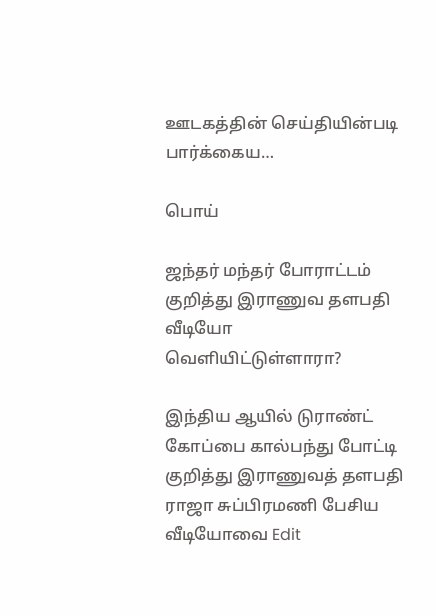ஊடகத்தின் செய்தியின்படி பார்க்கைய…

பொய்

ஜந்தர் மந்தர் போராட்டம் குறித்து இராணுவ தளபதி வீடியோ வெளியிட்டுள்ளாரா?

இந்திய ஆயில் டுராண்ட் கோப்பை கால்பந்து போட்டி குறித்து இராணுவத் தளபதி ராஜா சுப்பிரமணி பேசிய வீடியோவை Edit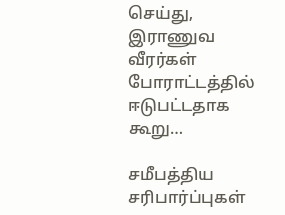செய்து, இராணுவ வீரர்கள் போராட்டத்தில் ஈடுபட்டதாக கூறு…

சமீபத்திய சரிபார்ப்புகள்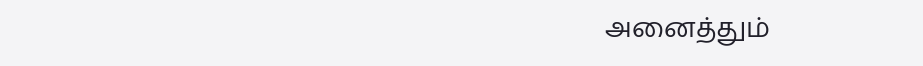அனைத்தும்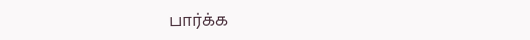பார்க்க